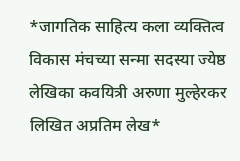*जागतिक साहित्य कला व्यक्तित्व विकास मंचच्या सन्मा सदस्या ज्येष्ठ लेखिका कवयित्री अरुणा मुल्हेरकर लिखित अप्रतिम लेख*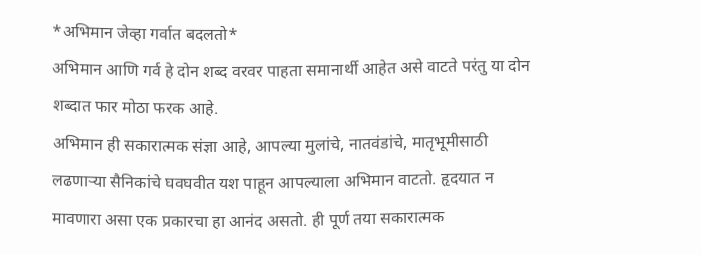*अभिमान जेव्हा गर्वात बदलतो*
अभिमान आणि गर्व हे दोन शब्द वरवर पाहता समानार्थी आहेत असे वाटते परंतु या दोन शब्दात फार मोठा फरक आहे.
अभिमान ही सकारात्मक संज्ञा आहे, आपल्या मुलांचे, नातवंडांचे, मातृभूमीसाठी लढणाऱ्या सैनिकांचे घवघवीत यश पाहून आपल्याला अभिमान वाटतो. हृदयात न मावणारा असा एक प्रकारचा हा आनंद असतो. ही पूर्ण तया सकारात्मक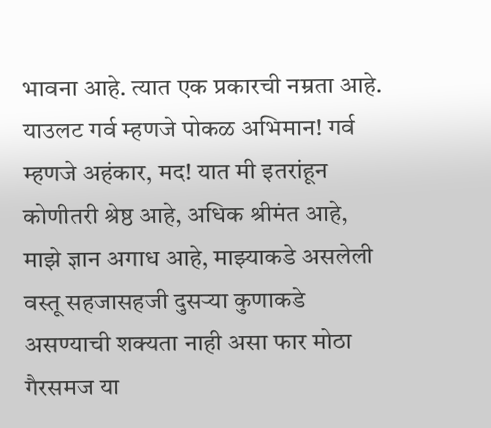भावना आहे. त्यात एक प्रकारची नम्रता आहे.
याउलट गर्व म्हणजे पोकळ अभिमान! गर्व म्हणजे अहंकार, मद! यात मी इतरांहून कोणीतरी श्रेष्ठ आहे, अधिक श्रीमंत आहे, माझे ज्ञान अगाध आहे, माझ्याकडे असलेली वस्तू सहजासहजी दुसऱ्या कुणाकडे असण्याची शक्यता नाही असा फार मोठा गैरसमज या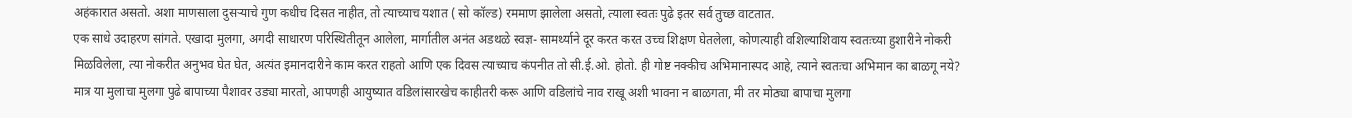अहंकारात असतो. अशा माणसाला दुसऱ्याचे गुण कधीच दिसत नाहीत, तो त्याच्याच यशात ( सो कॉल्ड) रममाण झालेला असतो, त्याला स्वतः पुढे इतर सर्व तुच्छ वाटतात.
एक साधे उदाहरण सांगते. एखादा मुलगा, अगदी साधारण परिस्थितीतून आलेला, मार्गातील अनंत अडथळे स्वज्ञ- सामर्थ्याने दूर करत करत उच्च शिक्षण घेतलेला, कोणत्याही वशिल्याशिवाय स्वतःच्या हुशारीने नोकरी मिळविलेला, त्या नोकरीत अनुभव घेत घेत, अत्यंत इमानदारीने काम करत राहतो आणि एक दिवस त्याच्याच कंपनीत तो सी.ई.ओ. होतो. ही गोष्ट नक्कीच अभिमानास्पद आहे, त्याने स्वतःचा अभिमान का बाळगू नये?
मात्र या मुलाचा मुलगा पुढे बापाच्या पैशावर उड्या मारतो, आपणही आयुष्यात वडिलांसारखेच काहीतरी करू आणि वडिलांचे नाव राखू अशी भावना न बाळगता, मी तर मोठ्या बापाचा मुलगा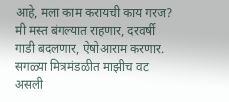आहे, मला काम करायची काय गरज? मी मस्त बंगल्यात राहणार, दरवर्षी गाडी बदलणार, ऐषोआराम करणार. सगळ्या मित्रमंडळीत माझीच वट असली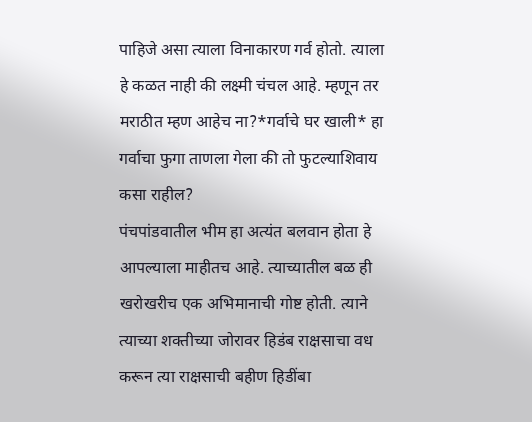पाहिजे असा त्याला विनाकारण गर्व होतो. त्याला हे कळत नाही की लक्ष्मी चंचल आहे. म्हणून तर मराठीत म्हण आहेच ना?*गर्वाचे घर खाली* हा गर्वाचा फुगा ताणला गेला की तो फुटल्याशिवाय कसा राहील?
पंचपांडवातील भीम हा अत्यंत बलवान होता हे आपल्याला माहीतच आहे. त्याच्यातील बळ ही खरोखरीच एक अभिमानाची गोष्ट होती. त्याने त्याच्या शक्तीच्या जोरावर हिडंब राक्षसाचा वध करून त्या राक्षसाची बहीण हिडींबा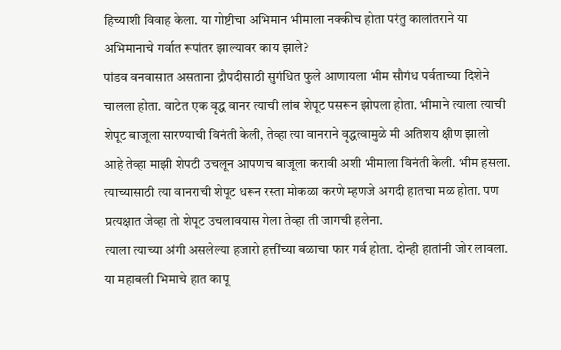हिच्याशी विवाह केला. या गोष्टीचा अभिमान भीमाला नक्कीच होता परंतु कालांतराने या अभिमानाचे गर्वात रूपांतर झाल्यावर काय झाले?
पांडव वनवासात असताना द्रौपदीसाठी सुगंधित फुले आणायला भीम सौगंध पर्वताच्या दिशेने चालला होता. वाटेत एक वृद्ध वानर त्याची लांब शेपूट पसरून झोपला होता. भीमाने त्याला त्याची शेपूट बाजूला सारण्याची विनंती केली, तेव्हा त्या वानराने वृद्धत्वामुळे मी अतिशय क्षीण झालो आहे तेव्हा माझी शेपटी उचलून आपणच बाजूला करावी अशी भीमाला विनंती केली. भीम हसला. त्याच्यासाठी त्या वानराची शेपूट धरून रस्ता मोकळा करणे म्हणजे अगदी हातचा मळ होता. पण प्रत्यक्षात जेव्हा तो शेपूट उचलावयास गेला तेव्हा ती जागची हलेना.
त्याला त्याच्या अंगी असलेल्या हजारो हत्तींच्या बळाचा फार गर्व होता. दोन्ही हातांनी जोर लावला. या महाबली भिमाचे हात कापू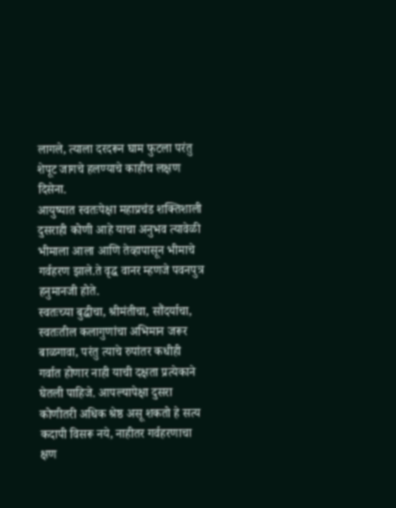लागले, त्याला दरदरून घाम फुटला परंतु शेपूट जागचे हलण्याचे काहीच लक्षण दिसेना.
आयुष्यात स्वतःपेक्षा महाप्रचंड शक्तिशाली दुसराही कोणी आहे याचा अनुभव त्यावेळी भीमाला आला आणि तेव्हापासून भीमाचे गर्वहरण झाले.ते वृद्ध वानर म्हणजे पवनपुत्र
हनुमानजी होते.
स्वतःच्या बुद्धीचा, श्रीमंतीचा, सौंदर्याचा, स्वतःतील कलागुणांचा अभिमान जरूर बाळगावा, परंतु त्याचे रुपांतर कधीही गर्वात होणार नाही याची दक्षता प्रत्येकाने घेतली पाहिजे. आपल्यापेक्षा दुसरा कोणीतरी अधिक श्रेष्ठ असू शकतो हे सत्य कदापी विसरू नये, नाहीतर गर्वहरणाचा क्षण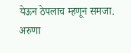येऊन ठेपलाच म्हणून समजा.
अरुणा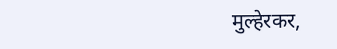मुल्हेरकर,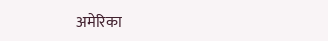अमेरिका